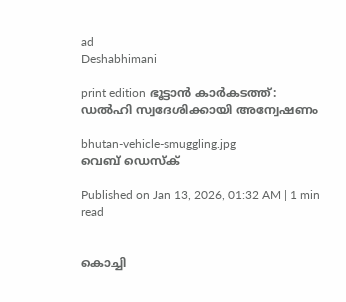ad
Deshabhimani

print edition ഭൂട്ടാൻ കാർകടത്ത്‌:
ഡൽഹി സ്വദേശിക്കായി അന്വേഷണം

bhutan-vehicle-smuggling.jpg
വെബ് ഡെസ്ക്

Published on Jan 13, 2026, 01:32 AM | 1 min read


കൊച്ചി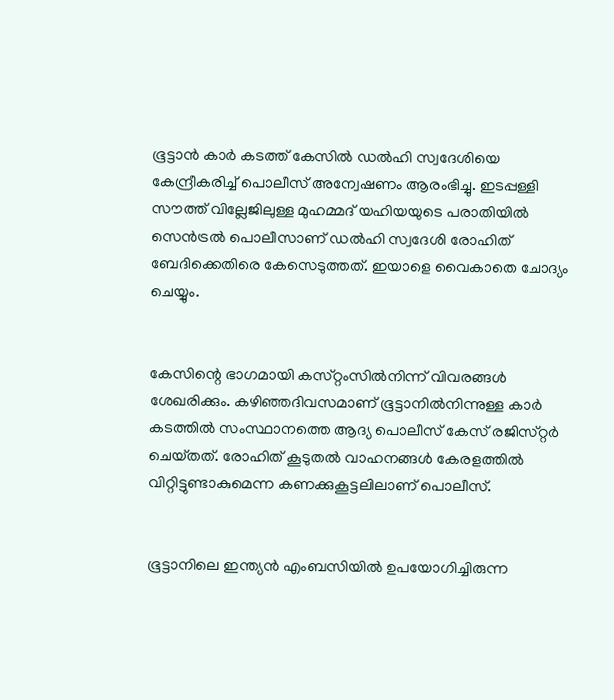ഭൂട്ടാൻ കാർ കടത്ത് കേസിൽ ഡൽഹി സ്വദേശിയെ കേന്ദ്രീകരിച്ച്‌ പൊലീസ്‌ അന്വേഷണം ആരംഭിച്ചു. ഇടപ്പള്ളി സ‍ൗത്ത്‌ വില്ലേജിലുള്ള മുഹമ്മദ്‌ യഹിയയുടെ പരാതിയിൽ സെൻട്രൽ പൊലീസാണ്‌ ഡൽഹി സ്വദേശി രോഹിത്‌ ബേദിക്കെതിരെ കേസെടുത്തത്‌. ഇയാളെ വൈകാതെ ചോദ്യം ചെയ്യും.


കേസിന്റെ ഭാഗമായി കസ്‌റ്റംസിൽനിന്ന്‌ വിവരങ്ങൾ ശേഖരിക്കും. കഴിഞ്ഞദിവസമാണ്‌ ഭൂട്ടാനിൽനിന്നുള്ള കാർ കടത്തിൽ സംസ്ഥാനത്തെ ആദ്യ പൊലീസ്‌ കേസ്‌ രജിസ്‌റ്റർ ചെയ്‌തത്‌. രോഹിത്‌ കൂടുതൽ വാഹനങ്ങൾ കേരളത്തിൽ വിറ്റിട്ടുണ്ടാകുമെന്ന കണക്കുകൂട്ടലിലാണ്‌ പൊലീസ്‌.


ഭൂട്ടാനിലെ ഇന്ത്യൻ എംബസിയിൽ ഉപയോഗിച്ചിരുന്ന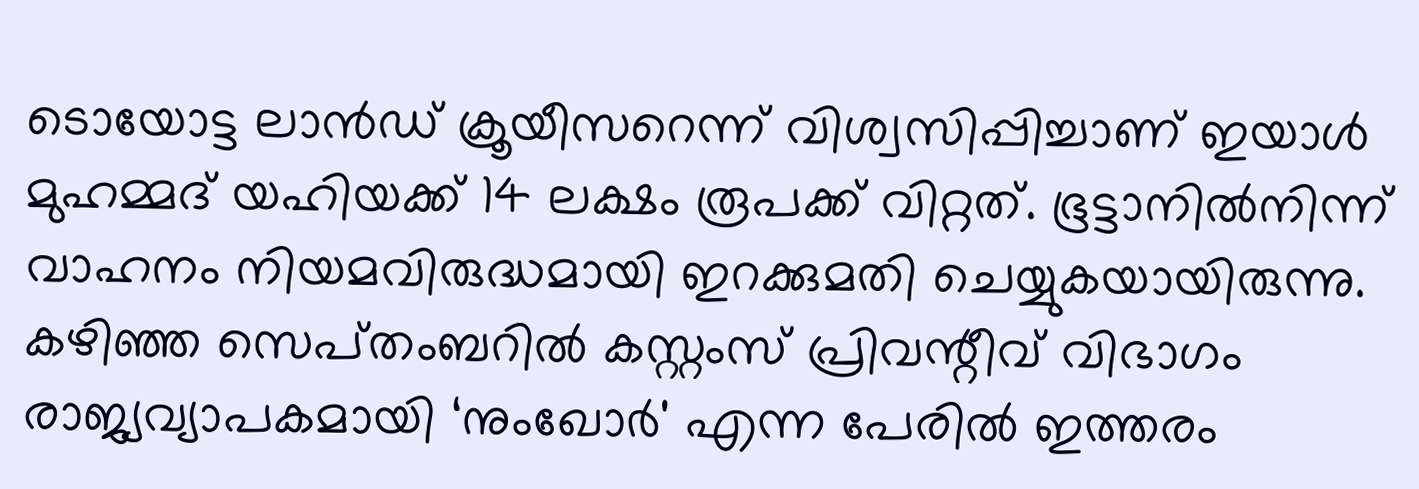ടൊയോട്ട ലാൻഡ്‌ ക്രൂയീസറെന്ന്‌ വിശ്വസിപ്പിച്ചാണ്‌ ഇയാൾ മുഹമ്മദ്‌ യഹിയക്ക്‌ 14 ലക്ഷം രൂപക്ക്‌ വിറ്റത്‌. ഭൂട്ടാനിൽനിന്ന്‌ വാഹനം നിയമവിരുദ്ധമായി ഇറക്കുമതി ചെയ്യുകയായിരുന്നു. കഴിഞ്ഞ സെപ്‌തംബറിൽ കസ്റ്റംസ് പ്രിവന്റീവ് വിഭാഗം രാജ്യവ്യാപകമായി ‘നുംഖോർ' എന്ന പേരിൽ ഇത്തരം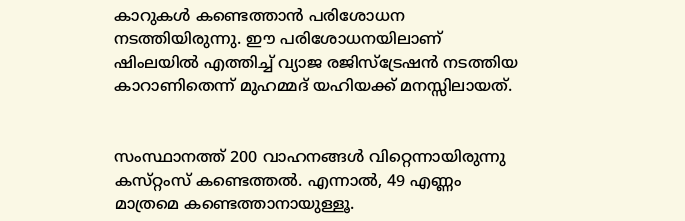കാറുകൾ കണ്ടെത്താൻ പരിശോധന നടത്തിയിരുന്നു. ഇ‍ൗ പരിശോധനയിലാണ്‌ ഷിംലയിൽ എത്തിച്ച് വ്യാജ രജിസ്‌ട്രേഷൻ നടത്തിയ കാറാണിതെന്ന് മുഹമ്മദ്‌ യഹിയക്ക്‌ മനസ്സിലായത്‌.


സംസ്ഥാനത്ത്‌ 200 വാഹനങ്ങൾ വിറ്റെന്നായിരുന്നു കസ്‌റ്റംസ്‌ കണ്ടെത്തൽ. എന്നാൽ, 49 എണ്ണം മാത്രമെ കണ്ടെത്താനായുള്ളൂ.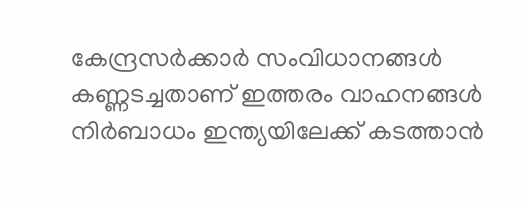കേന്ദ്രസർക്കാർ സംവിധാനങ്ങൾ കണ്ണടച്ചതാണ്‌ ഇത്തരം വാഹനങ്ങൾ നിർബാധം ഇന്ത്യയിലേക്ക്‌ കടത്താൻ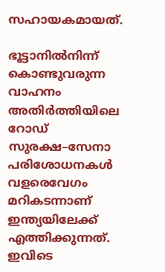സഹായകമായത്‌.

ഭൂട്ടാനിൽനിന്ന്‌ കൊണ്ടുവരുന്ന വാഹനം അതിർത്തിയിലെ റോഡ്‌ സുരക്ഷ–സേനാ പരിശോധനകൾ വളരെവേഗം മറികടന്നാണ്‌ ഇന്ത്യയിലേക്ക്‌ എത്തിക്കുന്നത്‌. ഇവിടെ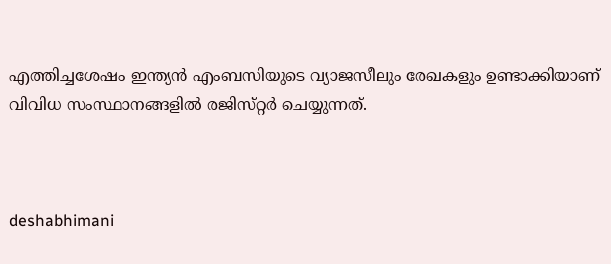എത്തിച്ചശേഷം ഇന്ത്യൻ എംബസിയുടെ വ്യാജസീലും രേഖകളും ഉണ്ടാക്കിയാണ്‌ വിവിധ സംസ്ഥാനങ്ങളിൽ രജിസ്‌റ്റർ ചെയ്യുന്നത്‌.



deshabhimani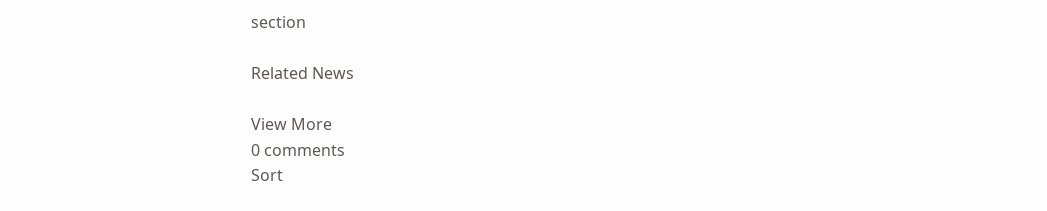section

Related News

View More
0 comments
Sort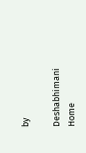by

Deshabhimani
Home